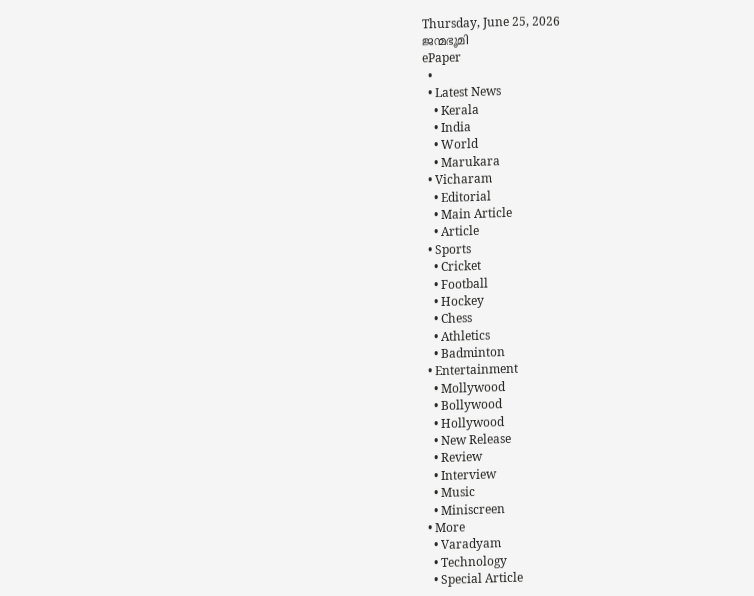Thursday, June 25, 2026
ജന്മഭൂമി
ePaper
  •
  • Latest News
    • Kerala
    • India
    • World
    • Marukara
  • Vicharam
    • Editorial
    • Main Article
    • Article
  • Sports
    • Cricket
    • Football
    • Hockey
    • Chess
    • Athletics
    • Badminton
  • Entertainment
    • Mollywood
    • Bollywood
    • Hollywood
    • New Release
    • Review
    • Interview
    • Music
    • Miniscreen
  • More
    • Varadyam
    • Technology
    • Special Article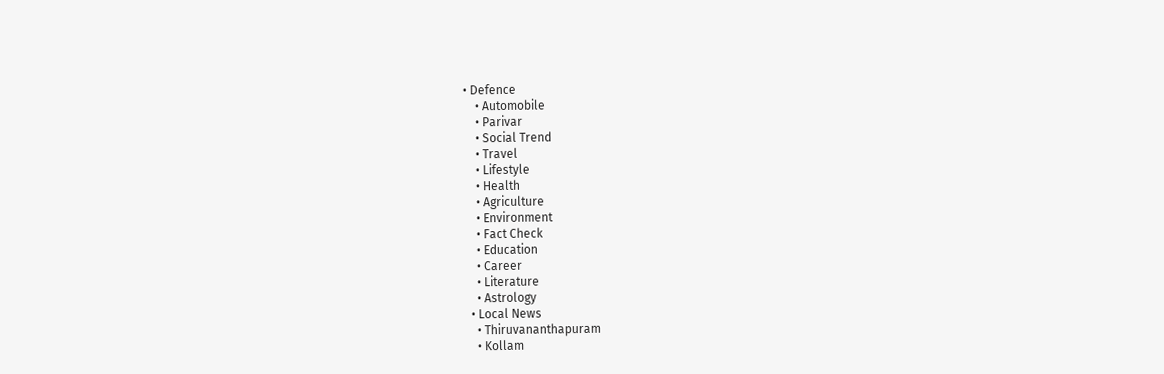• Defence
    • Automobile
    • Parivar
    • Social Trend
    • Travel
    • Lifestyle
    • Health
    • Agriculture
    • Environment
    • Fact Check
    • Education
    • Career
    • Literature
    • Astrology
  • Local News
    • Thiruvananthapuram
    • Kollam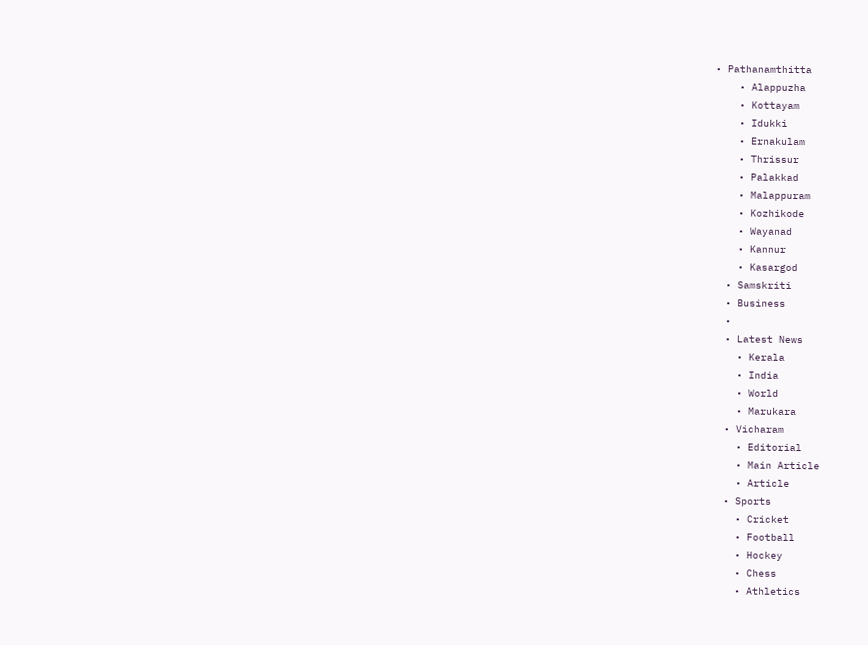• Pathanamthitta
    • Alappuzha
    • Kottayam
    • Idukki
    • Ernakulam
    • Thrissur
    • Palakkad
    • Malappuram
    • Kozhikode
    • Wayanad
    • Kannur
    • Kasargod
  • Samskriti
  • Business
  •
  • Latest News
    • Kerala
    • India
    • World
    • Marukara
  • Vicharam
    • Editorial
    • Main Article
    • Article
  • Sports
    • Cricket
    • Football
    • Hockey
    • Chess
    • Athletics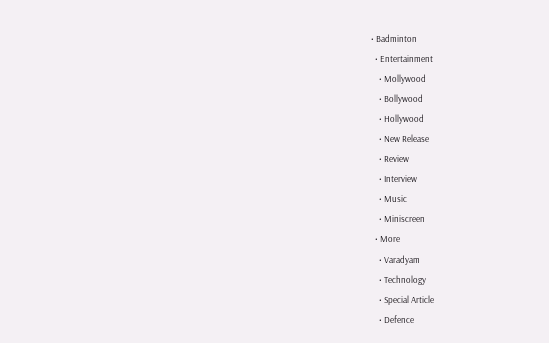• Badminton
  • Entertainment
    • Mollywood
    • Bollywood
    • Hollywood
    • New Release
    • Review
    • Interview
    • Music
    • Miniscreen
  • More
    • Varadyam
    • Technology
    • Special Article
    • Defence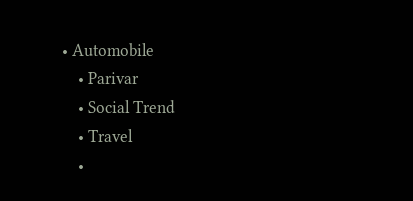• Automobile
    • Parivar
    • Social Trend
    • Travel
    •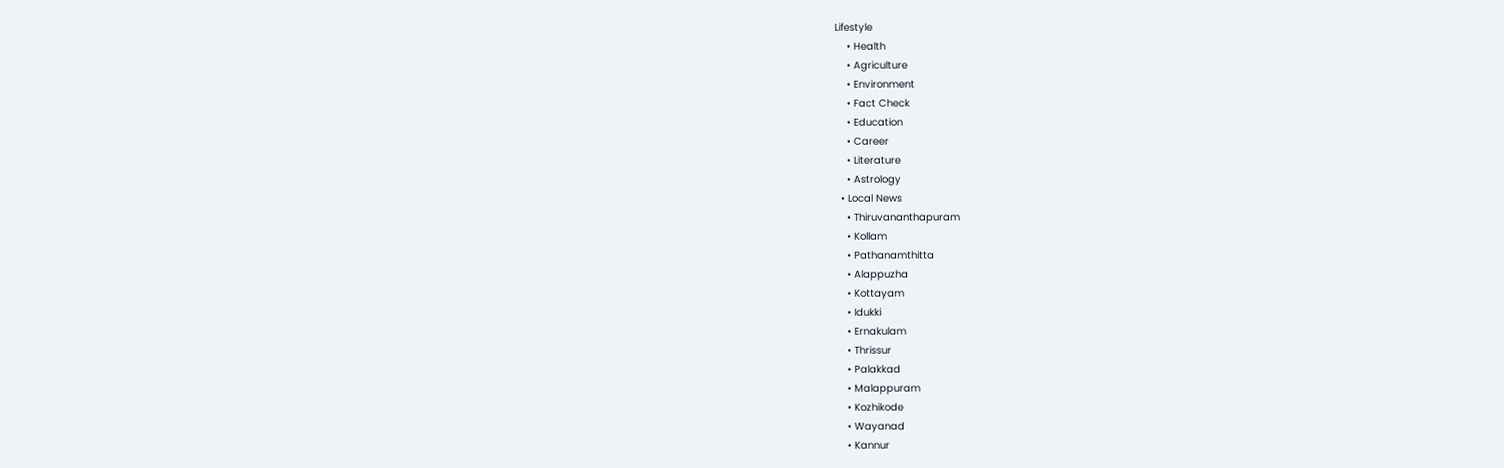Lifestyle
    • Health
    • Agriculture
    • Environment
    • Fact Check
    • Education
    • Career
    • Literature
    • Astrology
  • Local News
    • Thiruvananthapuram
    • Kollam
    • Pathanamthitta
    • Alappuzha
    • Kottayam
    • Idukki
    • Ernakulam
    • Thrissur
    • Palakkad
    • Malappuram
    • Kozhikode
    • Wayanad
    • Kannur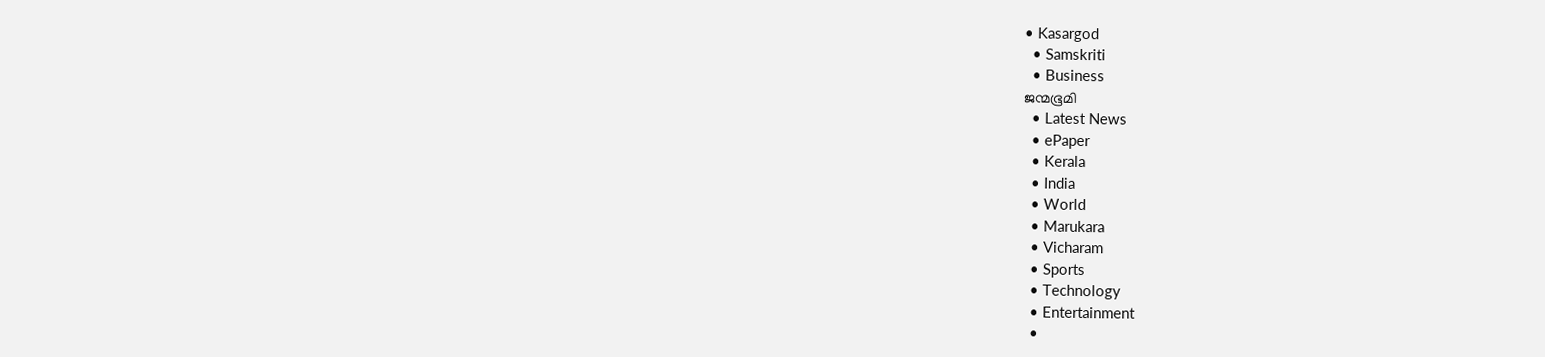• Kasargod
  • Samskriti
  • Business
ജന്മഭൂമി
  • Latest News
  • ePaper
  • Kerala
  • India
  • World
  • Marukara
  • Vicharam
  • Sports
  • Technology
  • Entertainment
  •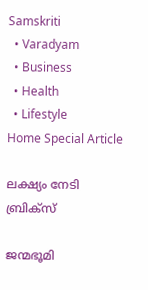Samskriti
  • Varadyam
  • Business
  • Health
  • Lifestyle
Home Special Article

ലക്ഷ്യം നേടി ബ്രിക്‌സ്

ജന്മഭൂമി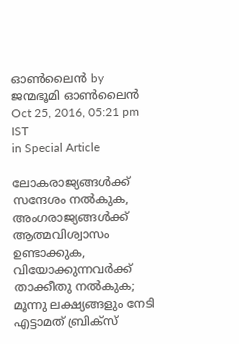ഓണ്‍ലൈന്‍ by ജന്മഭൂമി ഓണ്‍ലൈന്‍
Oct 25, 2016, 05:21 pm IST
in Special Article

ലോകരാജ്യങ്ങള്‍ക്ക് സന്ദേശം നല്‍കുക, അംഗരാജ്യങ്ങള്‍ക്ക് ആത്മവിശ്വാസം ഉണ്ടാക്കുക, വിയോക്കുന്നവര്‍ക്ക് താക്കീതു നല്‍കുക; മൂന്നു ലക്ഷ്യങ്ങളും നേടി എട്ടാമത് ബ്രിക്‌സ്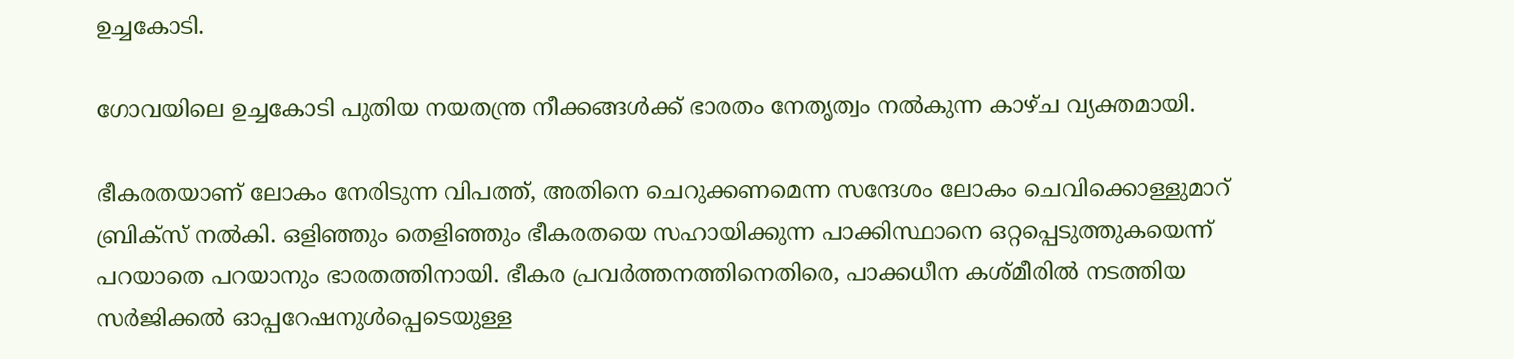ഉച്ചകോടി.

ഗോവയിലെ ഉച്ചകോടി പുതിയ നയതന്ത്ര നീക്കങ്ങള്‍ക്ക് ഭാരതം നേതൃത്വം നല്‍കുന്ന കാഴ്ച വ്യക്തമായി.

ഭീകരതയാണ് ലോകം നേരിടുന്ന വിപത്ത്, അതിനെ ചെറുക്കണമെന്ന സന്ദേശം ലോകം ചെവിക്കൊള്ളുമാറ് ബ്രിക്‌സ് നല്‍കി. ഒളിഞ്ഞും തെളിഞ്ഞും ഭീകരതയെ സഹായിക്കുന്ന പാക്കിസ്ഥാനെ ഒറ്റപ്പെടുത്തുകയെന്ന് പറയാതെ പറയാനും ഭാരതത്തിനായി. ഭീകര പ്രവര്‍ത്തനത്തിനെതിരെ, പാക്കധീന കശ്മീരില്‍ നടത്തിയ സര്‍ജിക്കല്‍ ഓപ്പറേഷനുള്‍പ്പെടെയുള്ള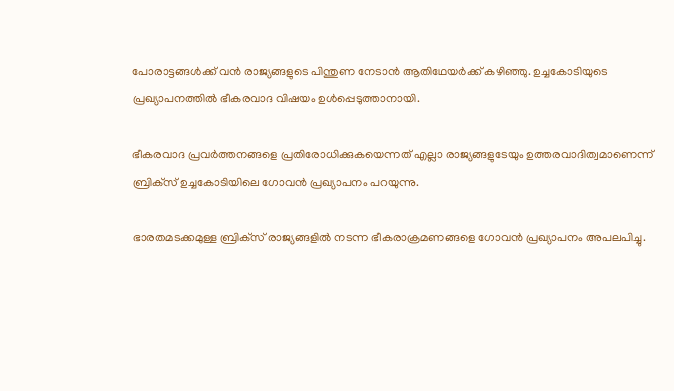പോരാട്ടങ്ങള്‍ക്ക് വന്‍ രാജ്യങ്ങളുടെ പിന്തുണ നേടാന്‍ ആതിഥേയര്‍ക്ക് കഴിഞ്ഞു. ഉച്ചകോടിയുടെ പ്രഖ്യാപനത്തില്‍ ഭീകരവാദ വിഷയം ഉള്‍പ്പെടുത്താനായി.

ഭീകരവാദ പ്രവര്‍ത്തനങ്ങളെ പ്രതിരോധിക്കുകയെന്നത് എല്ലാ രാജ്യങ്ങളുടേയും ഉത്തരവാദിത്വമാണെന്ന് ബ്രിക്‌സ് ഉച്ചകോടിയിലെ ഗോവന്‍ പ്രഖ്യാപനം പറയുന്നു.

ഭാരതമടക്കമുള്ള ബ്രിക്‌സ് രാജ്യങ്ങളില്‍ നടന്ന ഭീകരാക്രമണങ്ങളെ ഗോവന്‍ പ്രഖ്യാപനം അപലപിച്ചു.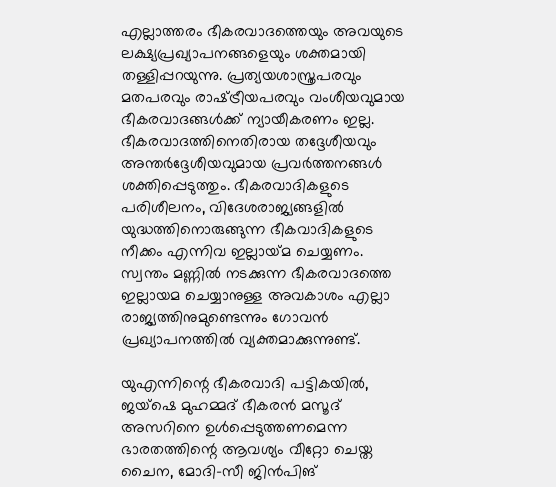എല്ലാത്തരം ഭീകരവാദത്തെയും അവയുടെ ലക്ഷ്യപ്രഖ്യാപനങ്ങളെയും ശക്തമായി തള്ളിപ്പറയുന്നു. പ്രത്യയശാസ്ത്രപരവും മതപരവും രാഷ്‌ട്രീയപരവും വംശീയവുമായ ഭീകരവാദങ്ങള്‍ക്ക് ന്യായീകരണം ഇല്ല. ഭീകരവാദത്തിനെതിരായ തദ്ദേശീയവും അന്തര്‍ദ്ദേശീയവുമായ പ്രവര്‍ത്തനങ്ങള്‍ ശക്തിപ്പെടുത്തും. ഭീകരവാദികളുടെ പരിശീലനം, വിദേശരാജ്യങ്ങളില്‍ യുദ്ധത്തിനൊരുങ്ങുന്ന ഭീകവാദികളുടെ നീക്കം എന്നിവ ഇല്ലായ്‌മ ചെയ്യണം. സ്വന്തം മണ്ണില്‍ നടക്കുന്ന ഭീകരവാദത്തെ ഇല്ലായമ ചെയ്യാനുള്ള അവകാശം എല്ലാ രാജ്യത്തിനുമുണ്ടെന്നും ഗോവന്‍ പ്രഖ്യാപനത്തില്‍ വ്യക്തമാക്കുന്നുണ്ട്.

യുഎന്നിന്റെ ഭീകരവാദി പട്ടികയില്‍, ജയ്‌ഷെ മുഹമ്മദ് ഭീകരന്‍ മസൂദ് അസറിനെ ഉള്‍പ്പെടുത്തണമെന്ന ഭാരതത്തിന്റെ ആവശ്യം വീറ്റോ ചെയ്ത ചൈന, മോദി-സീ ജിന്‍പിങ്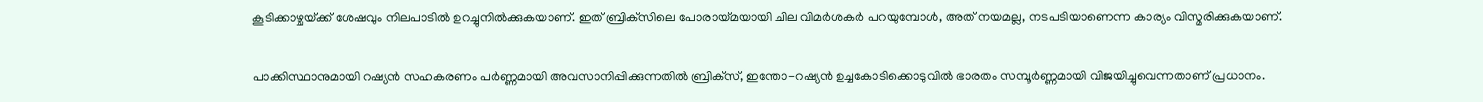കൂടിക്കാഴ്ചയ്‌ക്ക് ശേഷവും നിലപാടില്‍ ഉറച്ചുനില്‍ക്കുകയാണ്. ഇത് ബ്രിക്‌സിലെ പോരായ്‌മയായി ചില വിമര്‍ശകര്‍ പറയുമ്പോള്‍, അത് നയമല്ല, നടപടിയാണെന്ന കാര്യം വിസ്മരിക്കുകയാണ്.

പാക്കിസ്ഥാനുമായി റഷ്യന്‍ സഹകരണം പര്‍ണ്ണമായി അവസാനിപ്പിക്കുന്നതില്‍ ബ്രിക്‌സ്, ഇന്തോ-റഷ്യന്‍ ഉച്ചകോടിക്കൊടുവില്‍ ഭാരതം സമ്പൂര്‍ണ്ണമായി വിജയിച്ചുവെന്നതാണ് പ്രധാനം.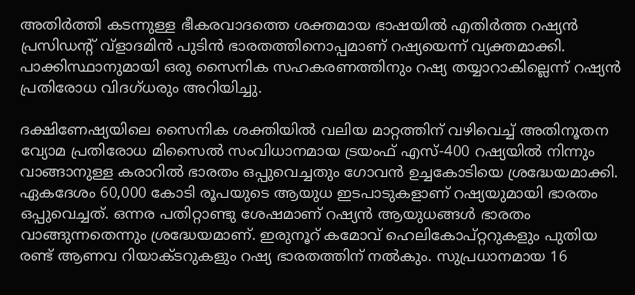അതിര്‍ത്തി കടന്നുള്ള ഭീകരവാദത്തെ ശക്തമായ ഭാഷയില്‍ എതിര്‍ത്ത റഷ്യന്‍ പ്രസിഡന്റ് വ്‌ളാദമിന്‍ പുടിന്‍ ഭാരതത്തിനൊപ്പമാണ് റഷ്യയെന്ന് വ്യക്തമാക്കി. പാക്കിസ്ഥാനുമായി ഒരു സൈനിക സഹകരണത്തിനും റഷ്യ തയ്യാറാകില്ലെന്ന് റഷ്യന്‍ പ്രതിരോധ വിദഗ്ധരും അറിയിച്ചു.

ദക്ഷിണേഷ്യയിലെ സൈനിക ശക്തിയില്‍ വലിയ മാറ്റത്തിന് വഴിവെച്ച് അതിനൂതന വ്യോമ പ്രതിരോധ മിസൈല്‍ സംവിധാനമായ ട്രയംഫ് എസ്-400 റഷ്യയില്‍ നിന്നും വാങ്ങാനുള്ള കരാറില്‍ ഭാരതം ഒപ്പുവെച്ചതും ഗോവന്‍ ഉച്ചകോടിയെ ശ്രദ്ധേയമാക്കി. ഏകദേശം 60,000 കോടി രൂപയുടെ ആയുധ ഇടപാടുകളാണ് റഷ്യയുമായി ഭാരതം ഒപ്പുവെച്ചത്. ഒന്നര പതിറ്റാണ്ടു ശേഷമാണ് റഷ്യന്‍ ആയുധങ്ങള്‍ ഭാരതം വാങ്ങുന്നതെന്നും ശ്രദ്ധേയമാണ്. ഇരുനൂറ് കമോവ് ഹെലികോപ്റ്ററുകളും പുതിയ രണ്ട് ആണവ റിയാക്ടറുകളും റഷ്യ ഭാരതത്തിന് നല്‍കും. സുപ്രധാനമായ 16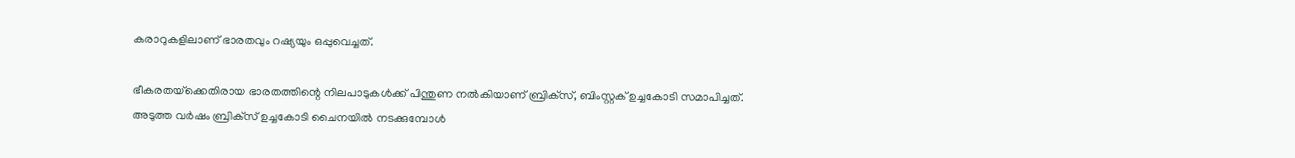കരാറുകളിലാണ് ഭാരതവും റഷ്യയും ഒപ്പുവെച്ചത്.

ഭീകരതയ്‌ക്കെതിരായ ഭാരതത്തിന്റെ നിലപാടുകള്‍ക്ക് പിന്തുണ നല്‍കിയാണ് ബ്രിക്‌സ്, ബിംസ്റ്റക് ഉച്ചകോടി സമാപിച്ചത്. അടുത്ത വര്‍ഷം ബ്രിക്‌സ് ഉച്ചകോടി ചൈനയില്‍ നടക്കുമ്പോള്‍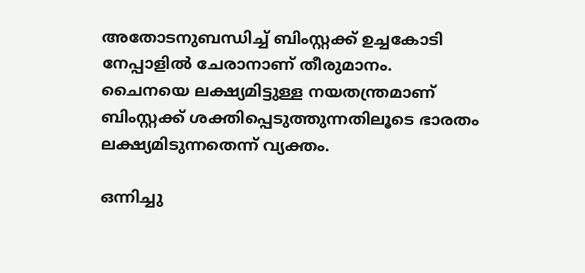അതോടനുബന്ധിച്ച് ബിംസ്റ്റക്ക് ഉച്ചകോടി നേപ്പാളില്‍ ചേരാനാണ് തീരുമാനം. ചൈനയെ ലക്ഷ്യമിട്ടുള്ള നയതന്ത്രമാണ് ബിംസ്റ്റക്ക് ശക്തിപ്പെടുത്തുന്നതിലൂടെ ഭാരതം ലക്ഷ്യമിടുന്നതെന്ന് വ്യക്തം.

ഒന്നിച്ചു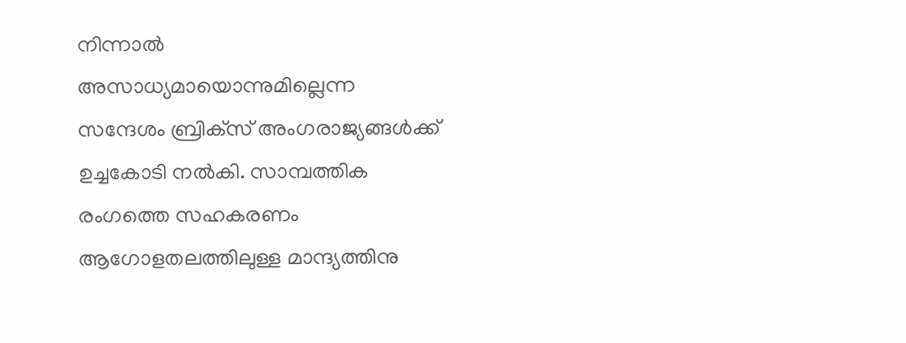നിന്നാല്‍ അസാധ്യമായൊന്നുമില്ലെന്ന സന്ദേശം ബ്രിക്‌സ് അംഗരാജ്യങ്ങള്‍ക്ക് ഉച്ചകോടി നല്‍കി. സാമ്പത്തിക രംഗത്തെ സഹകരണം ആഗോളതലത്തിലുള്ള മാന്ദ്യത്തിനു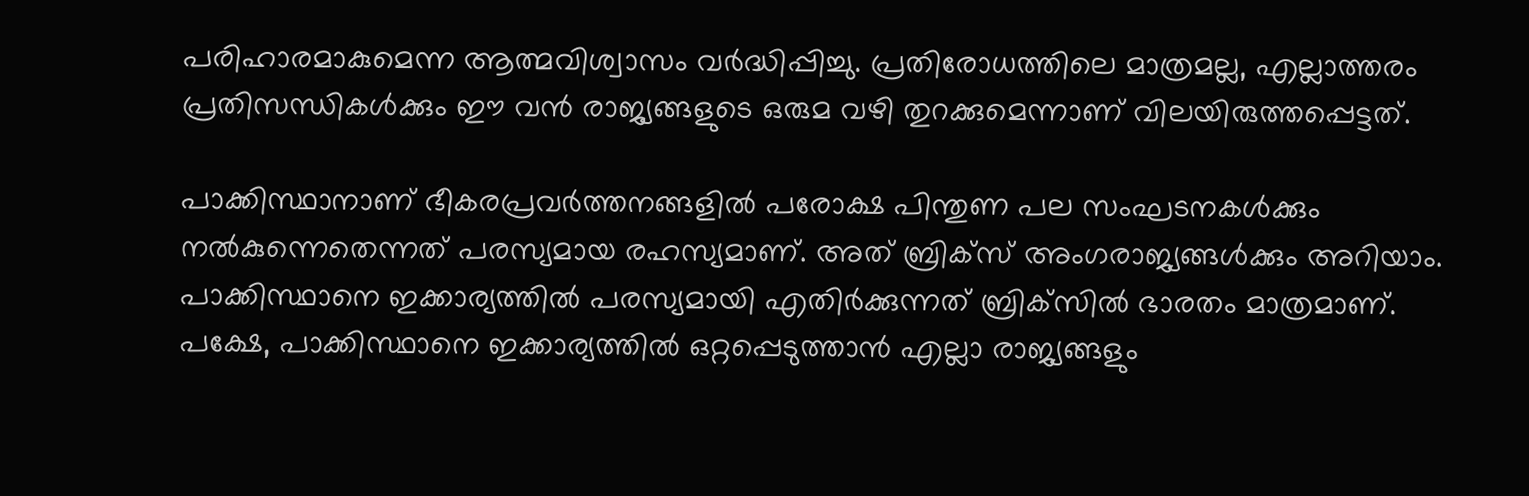പരിഹാരമാകുമെന്ന ആത്മവിശ്വാസം വര്‍ദ്ധിപ്പിച്ചു. പ്രതിരോധത്തിലെ മാത്രമല്ല, എല്ലാത്തരം പ്രതിസന്ധികള്‍ക്കും ഈ വന്‍ രാജ്യങ്ങളുടെ ഒരുമ വഴി തുറക്കുമെന്നാണ് വിലയിരുത്തപ്പെട്ടത്.

പാക്കിസ്ഥാനാണ് ഭീകരപ്രവര്‍ത്തനങ്ങളില്‍ പരോക്ഷ പിന്തുണ പല സംഘടനകള്‍ക്കും നല്‍കുന്നെതെന്നത് പരസ്യമായ രഹസ്യമാണ്. അത് ബ്രിക്‌സ് അംഗരാജ്യങ്ങള്‍ക്കും അറിയാം. പാക്കിസ്ഥാനെ ഇക്കാര്യത്തില്‍ പരസ്യമായി എതിര്‍ക്കുന്നത് ബ്രിക്‌സില്‍ ഭാരതം മാത്രമാണ്. പക്ഷേ, പാക്കിസ്ഥാനെ ഇക്കാര്യത്തില്‍ ഒറ്റപ്പെടുത്താന്‍ എല്ലാ രാജ്യങ്ങളും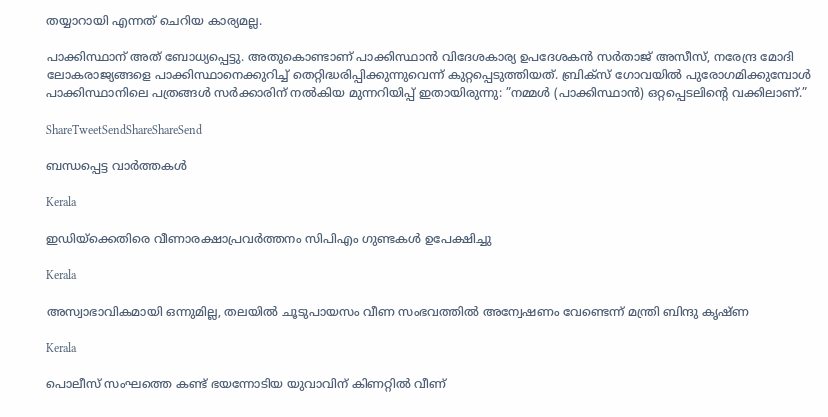തയ്യാറായി എന്നത് ചെറിയ കാര്യമല്ല.

പാക്കിസ്ഥാന് അത് ബോധ്യപ്പെട്ടു. അതുകൊണ്ടാണ് പാക്കിസ്ഥാന്‍ വിദേശകാര്യ ഉപദേശകന്‍ സര്‍താജ് അസീസ്, നരേന്ദ്ര മോദി ലോകരാജ്യങ്ങളെ പാക്കിസ്ഥാനെക്കുറിച്ച് തെറ്റിദ്ധരിപ്പിക്കുന്നുവെന്ന് കുറ്റപ്പെടുത്തിയത്. ബ്രിക്‌സ് ഗോവയില്‍ പുരോഗമിക്കുമ്പോള്‍ പാക്കിസ്ഥാനിലെ പത്രങ്ങള്‍ സര്‍ക്കാരിന് നല്‍കിയ മുന്നറിയിപ്പ് ഇതായിരുന്നു: ”നമ്മള്‍ (പാക്കിസ്ഥാന്‍) ഒറ്റപ്പെടലിന്റെ വക്കിലാണ്.”

ShareTweetSendShareShareSend

ബന്ധപ്പെട്ട വാര്‍ത്തകള്‍

Kerala

ഇഡിയ്‌ക്കെതിരെ വീണാരക്ഷാപ്രവര്‍ത്തനം സിപിഎം ഗുണ്ടകള്‍ ഉപേക്ഷിച്ചു

Kerala

അസ്വാഭാവികമായി ഒന്നുമില്ല, തലയില്‍ ചൂടുപായസം വീണ സംഭവത്തില്‍ അന്വേഷണം വേണ്ടെന്ന് മന്ത്രി ബിന്ദു കൃഷ്ണ

Kerala

പൊലീസ് സംഘത്തെ കണ്ട് ഭയന്നോടിയ യുവാവിന് കിണറ്റില്‍ വീണ്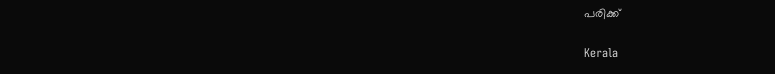പരിക്ക്

Kerala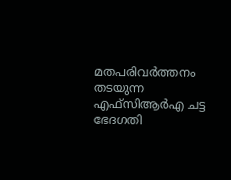മതപരിവര്‍ത്തനം തടയുന്ന എഫ്‌സിആര്‍എ ചട്ട ഭേദഗതി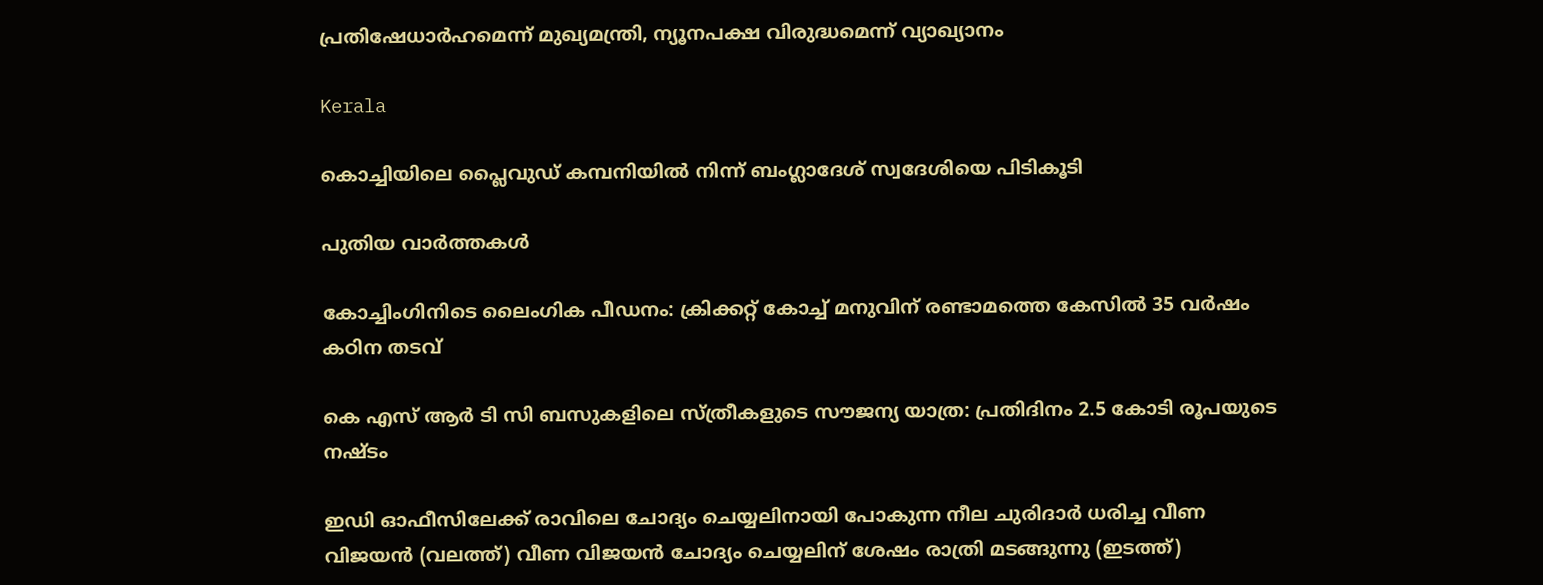പ്രതിഷേധാര്‍ഹമെന്ന് മുഖ്യമന്ത്രി, ന്യൂനപക്ഷ വിരുദ്ധമെന്ന് വ്യാഖ്യാനം

Kerala

കൊച്ചിയിലെ പ്ലൈവുഡ് കമ്പനിയില്‍ നിന്ന് ബംഗ്ലാദേശ് സ്വദേശിയെ പിടികൂടി

പുതിയ വാര്‍ത്തകള്‍

കോച്ചിംഗിനിടെ ലൈംഗിക പീഡനം: ക്രിക്കറ്റ് കോച്ച് മനുവിന് രണ്ടാമത്തെ കേസില്‍ 35 വര്‍ഷം കഠിന തടവ്

കെ എസ് ആര്‍ ടി സി ബസുകളിലെ സ്ത്രീകളുടെ സൗജന്യ യാത്ര: പ്രതിദിനം 2.5 കോടി രൂപയുടെ നഷ്ടം

ഇഡി ഓഫീസിലേക്ക് രാവിലെ ചോദ്യം ചെയ്യലിനായി പോകുന്ന നീല ചുരിദാര്‍ ധരിച്ച വീണ വിജയന്‍ (വലത്ത്) വീണ വിജയന്‍ ചോദ്യം ചെയ്യലിന് ശേഷം രാത്രി മടങ്ങുന്നു (ഇടത്ത്)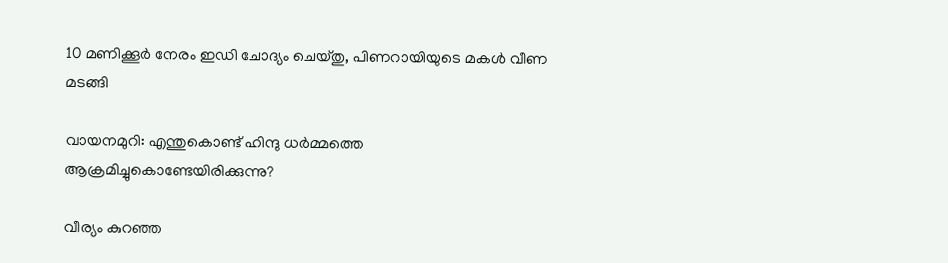10 മണിക്കൂര്‍ നേരം ഇഡി ചോദ്യം ചെയ്തു, പിണറായിയുടെ മകള്‍ വീണ മടങ്ങി

വായനമുറി: എന്തുകൊണ്ട് ഹിന്ദു ധർമ്മത്തെ ആക്രമിച്ചുകൊണ്ടേയിരിക്കുന്നു?

വീര്യം കുറഞ്ഞ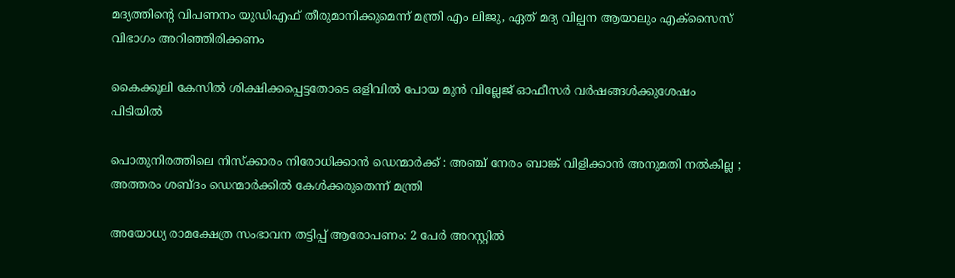മദ്യത്തിന്റെ വിപണനം യുഡിഎഫ് തീരുമാനിക്കുമെന്ന് മന്ത്രി എം ലിജു, ഏത് മദ്യ വില്പന ആയാലും എക്‌സൈസ് വിഭാഗം അറിഞ്ഞിരിക്കണം

കൈക്കൂലി കേസില്‍ ശിക്ഷിക്കപ്പെട്ടതോടെ ഒളിവില്‍ പോയ മുന്‍ വില്ലേജ് ഓഫീസര്‍ വര്‍ഷങ്ങള്‍ക്കുശേഷം പിടിയില്‍

പൊതുനിരത്തിലെ നിസ്ക്കാരം നിരോധിക്കാൻ ഡെന്മാർക്ക് : അഞ്ച് നേരം ബാങ്ക് വിളിക്കാൻ അനുമതി നൽകില്ല ; അത്തരം ശബ്ദം ഡെന്മാർക്കിൽ കേൾക്കരുതെന്ന് മന്ത്രി

അയോധ്യ രാമക്ഷേത്ര സംഭാവന തട്ടിപ്പ് ആരോപണം: 2 പേര്‍ അറസ്റ്റില്‍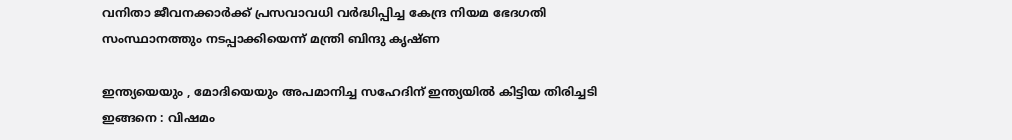വനിതാ ജീവനക്കാര്‍ക്ക് പ്രസവാവധി വര്‍ദ്ധിപ്പിച്ച കേന്ദ്ര നിയമ ഭേദഗതി സംസ്ഥാനത്തും നടപ്പാക്കിയെന്ന് മന്ത്രി ബിന്ദു കൃഷ്ണ

ഇന്ത്യയെയും , മോദിയെയും അപമാനിച്ച സഹേദിന് ഇന്ത്യയിൽ കിട്ടിയ തിരിച്ചടി ഇങ്ങനെ : വിഷമം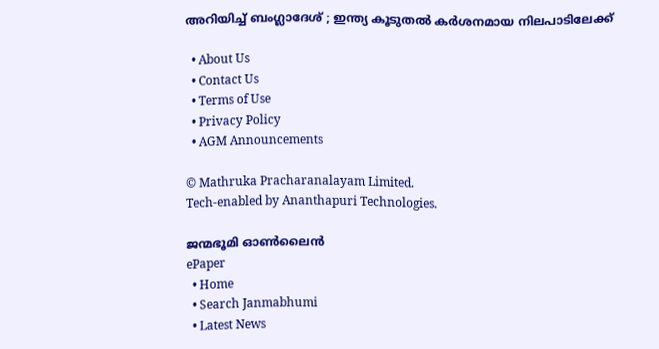അറിയിച്ച് ബംഗ്ലാദേശ് ; ഇന്ത്യ കൂടുതൽ കർശനമായ നിലപാടിലേക്ക്

  • About Us
  • Contact Us
  • Terms of Use
  • Privacy Policy
  • AGM Announcements

© Mathruka Pracharanalayam Limited.
Tech-enabled by Ananthapuri Technologies.

ജന്മഭൂമി ഓണ്‍ലൈന്‍
ePaper
  • Home
  • Search Janmabhumi
  • Latest News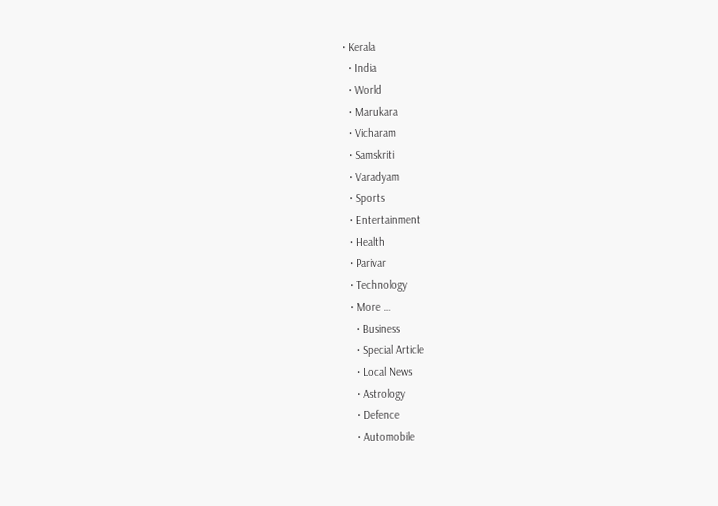• Kerala
  • India
  • World
  • Marukara
  • Vicharam
  • Samskriti
  • Varadyam
  • Sports
  • Entertainment
  • Health
  • Parivar
  • Technology
  • More …
    • Business
    • Special Article
    • Local News
    • Astrology
    • Defence
    • Automobile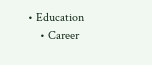• Education
    • Career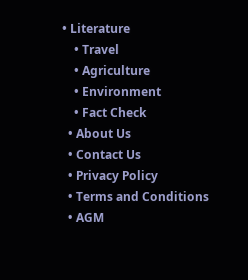• Literature
    • Travel
    • Agriculture
    • Environment
    • Fact Check
  • About Us
  • Contact Us
  • Privacy Policy
  • Terms and Conditions
  • AGM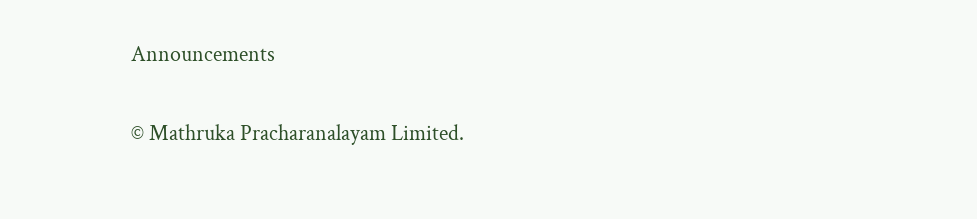Announcements

© Mathruka Pracharanalayam Limited.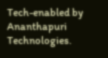Tech-enabled by Ananthapuri Technologies.